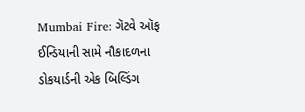Mumbai Fire: ગૅટવે ઑફ ઈન્ડિયાની સામે નૌકાદળના ડોકયાર્ડની એક બિલ્ડિંગ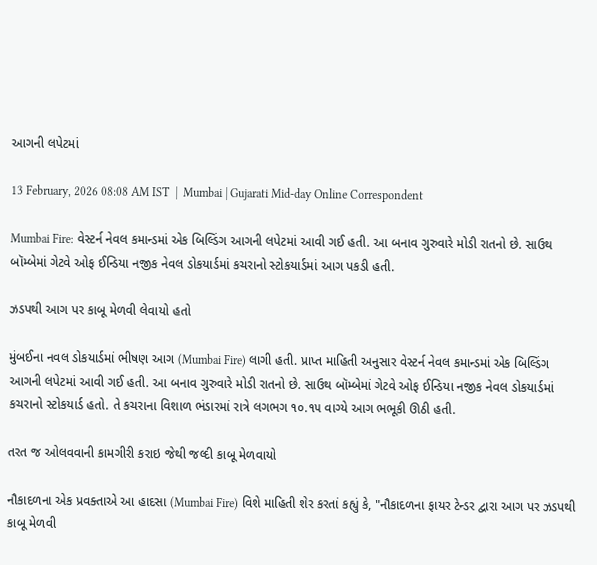આગની લપેટમાં

13 February, 2026 08:08 AM IST  |  Mumbai | Gujarati Mid-day Online Correspondent

Mumbai Fire: વેસ્ટર્ન નેવલ કમાન્ડમાં એક બિલ્ડિંગ આગની લપેટમાં આવી ગઈ હતી. આ બનાવ ગુરુવારે મોડી રાતનો છે. સાઉથ બૉમ્બેમાં ગેટવે ઓફ ઈન્ડિયા નજીક નેવલ ડોકયાર્ડમાં કચરાનો સ્ટોકયાર્ડમાં આગ પકડી હતી.

ઝડપથી આગ પર કાબૂ મેળવી લેવાયો હતો

મુંબઈના નવલ ડોકયાર્ડમાં ભીષણ આગ (Mumbai Fire) લાગી હતી. પ્રાપ્ત માહિતી અનુસાર વેસ્ટર્ન નેવલ કમાન્ડમાં એક બિલ્ડિંગ આગની લપેટમાં આવી ગઈ હતી. આ બનાવ ગુરુવારે મોડી રાતનો છે. સાઉથ બૉમ્બેમાં ગેટવે ઓફ ઈન્ડિયા નજીક નેવલ ડોકયાર્ડમાં કચરાનો સ્ટોકયાર્ડ હતો. તે કચરાના વિશાળ ભંડારમાં રાત્રે લગભગ ૧૦.૧૫ વાગ્યે આગ ભભૂકી ઊઠી હતી.

તરત જ ઓલવવાની કામગીરી કરાઇ જેથી જલ્દી કાબૂ મેળવાયો

નૌકાદળના એક પ્રવક્તાએ આ હાદસા (Mumbai Fire) વિશે માહિતી શેર કરતાં કહ્યું કે, "નૌકાદળના ફાયર ટેન્ડર દ્વારા આગ પર ઝડપથી કાબૂ મેળવી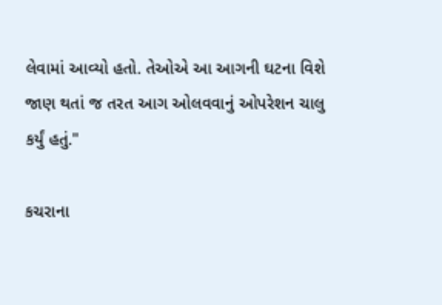લેવામાં આવ્યો હતો. તેઓએ આ આગની ઘટના વિશે જાણ થતાં જ તરત આગ ઓલવવાનું ઓપરેશન ચાલુ કર્યું હતું."

કચરાના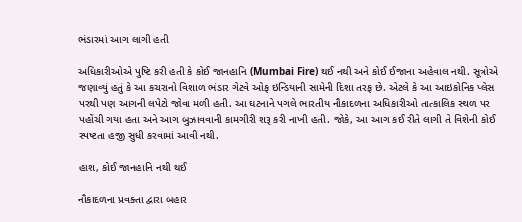ભંડારમાં આગ લાગી હતી

અધિકારીઓએ પુષ્ટિ કરી હતી કે કોઈ જાનહાનિ (Mumbai Fire) થઈ નથી અને કોઈ ઈજાના અહેવાલ નથી. સૂત્રોએ જણાવ્યું હતું કે આ કચરાનો વિશાળ ભંડાર ગેટવે ઓફ ઇન્ડિયાની સામેની દિશા તરફ છે. એટલે કે આ આઇકોનિક પ્લેસ પરથી પણ આગની લપેટો જોવા મળી હતી. આ ઘટનાને પગલે ભારતીય નૌકાદળના અધિકારીઓ તાત્કાલિક સ્થળ પર પહોંચી ગયા હતા અને આગ બુઝાવવાની કામગીરી શરૂ કરી નાખી હતી. જોકે, આ આગ કઈ રીતે લાગી તે વિશેની કોઈ સ્પષ્ટતા હજી સુધી કરવામાં આવી નથી.

હાશ, કોઈ જાનહાનિ નથી થઈ

નૌકાદળના પ્રવક્તા દ્વારા બહાર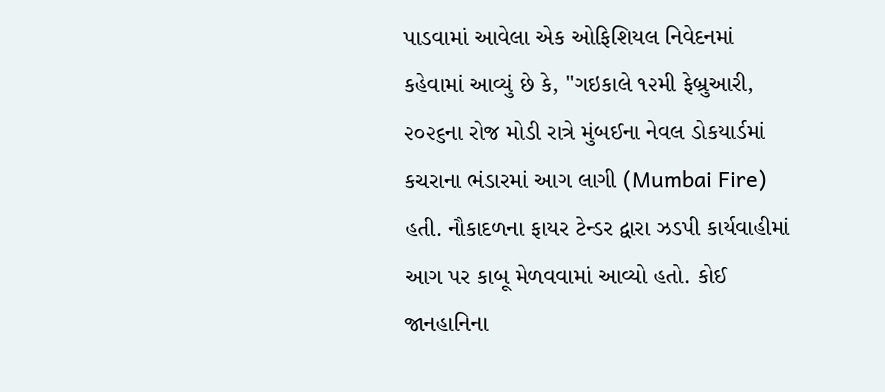પાડવામાં આવેલા એક ઓફિશિયલ નિવેદનમાં કહેવામાં આવ્યું છે કે, "ગઇકાલે ૧૨મી ફેબ્રુઆરી, ૨૦૨૬ના રોજ મોડી રાત્રે મુંબઈના નેવલ ડોકયાર્ડમાં કચરાના ભંડારમાં આગ લાગી (Mumbai Fire) હતી. નૌકાદળના ફાયર ટેન્ડર દ્વારા ઝડપી કાર્યવાહીમાં આગ પર કાબૂ મેળવવામાં આવ્યો હતો. કોઈ જાનહાનિના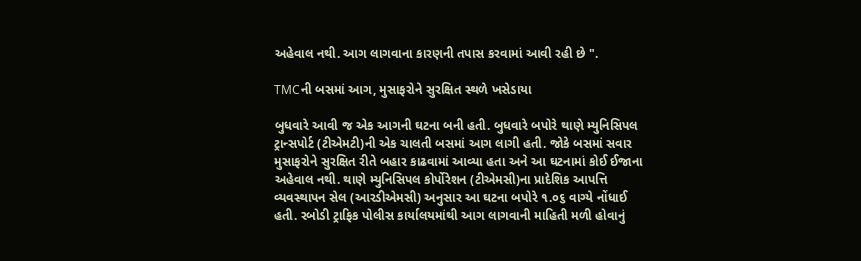અહેવાલ નથી. આગ લાગવાના કારણની તપાસ કરવામાં આવી રહી છે ".

TMCની બસમાં આગ, મુસાફરોને સુરક્ષિત સ્થળે ખસેડાયા

બુધવારે આવી જ એક આગની ઘટના બની હતી. બુધવારે બપોરે થાણે મ્યુનિસિપલ ટ્રાન્સપોર્ટ (ટીએમટી)ની એક ચાલતી બસમાં આગ લાગી હતી. જોકે બસમાં સવાર મુસાફરોને સુરક્ષિત રીતે બહાર કાઢવામાં આવ્યા હતા અને આ ઘટનામાં કોઈ ઈજાના અહેવાલ નથી. થાણે મ્યુનિસિપલ કોર્પોરેશન (ટીએમસી)ના પ્રાદેશિક આપત્તિ વ્યવસ્થાપન સેલ (આરડીએમસી) અનુસાર આ ઘટના બપોરે ૧.૦૬ વાગ્યે નોંધાઈ હતી. રબોડી ટ્રાફિક પોલીસ કાર્યાલયમાંથી આગ લાગવાની માહિતી મળી હોવાનું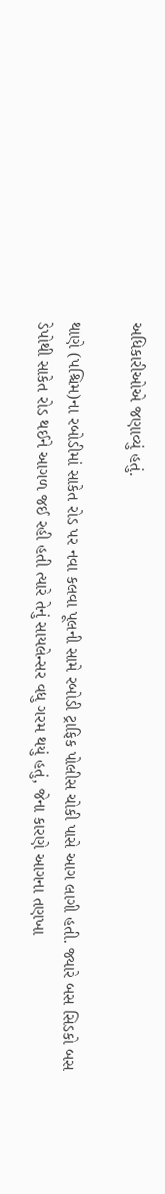અધિકારીઓએ જણાવ્યું હતું.

થાણે (પશ્ચિમ)ના રબોડીમાં સાકેત રોડ પર નવા કલવા પૂલની સામે રબોડી ટ્રાફિક પોલીસ ચોકી પાસે આગ લાગી હતી. જ્યારે બસ સિડકો બસ ડેપોથી સાકેત રોડ થઈને આગળ જઈ રહી હતી ત્યારે તેનું સાયલેન્સર વધુ ગરમ થયું હતું, જેના કારણે આગના તણખા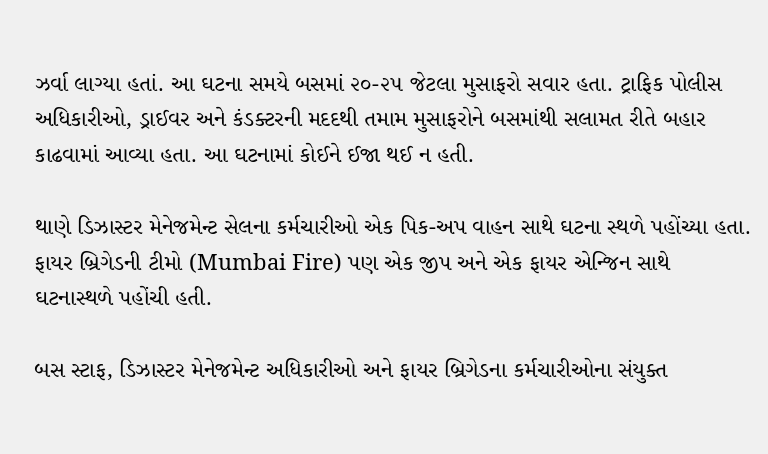ઝર્વા લાગ્યા હતાં. આ ઘટના સમયે બસમાં ૨૦-૨૫ જેટલા મુસાફરો સવાર હતા. ટ્રાફિક પોલીસ અધિકારીઓ, ડ્રાઈવર અને કંડક્ટરની મદદથી તમામ મુસાફરોને બસમાંથી સલામત રીતે બહાર કાઢવામાં આવ્યા હતા. આ ઘટનામાં કોઈને ઈજા થઈ ન હતી.

થાણે ડિઝાસ્ટર મેનેજમેન્ટ સેલના કર્મચારીઓ એક પિક-અપ વાહન સાથે ઘટના સ્થળે પહોંચ્યા હતા. ફાયર બ્રિગેડની ટીમો (Mumbai Fire) પણ એક જીપ અને એક ફાયર એન્જિન સાથે ઘટનાસ્થળે પહોંચી હતી.

બસ સ્ટાફ, ડિઝાસ્ટર મેનેજમેન્ટ અધિકારીઓ અને ફાયર બ્રિગેડના કર્મચારીઓના સંયુક્ત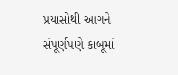પ્રયાસોથી આગને સંપૂર્ણપણે કાબૂમાં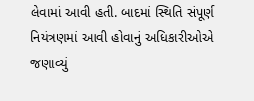લેવામાં આવી હતી. બાદમાં સ્થિતિ સંપૂર્ણ નિયંત્રણમાં આવી હોવાનું અધિકારીઓએ જણાવ્યું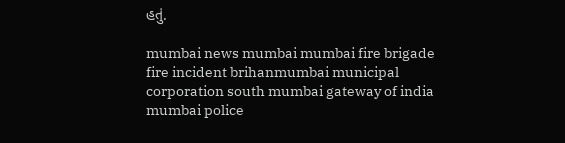હતું.

mumbai news mumbai mumbai fire brigade fire incident brihanmumbai municipal corporation south mumbai gateway of india mumbai police